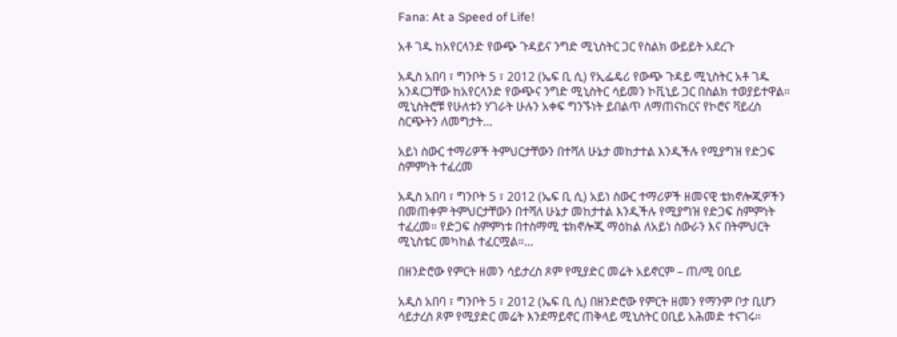Fana: At a Speed of Life!

አቶ ገዱ ከአየርላንድ የውጭ ጉዳይና ንግድ ሚኒስትር ጋር የስልክ ውይይት አደረጉ

አዲስ አበባ ፣ ግንቦት 5 ፣ 2012 (ኤፍ ቢ ሲ) የኢፌዴሪ የውጭ ጉዳይ ሚኒስትር አቶ ገዱ አንዳርጋቸው ከአየርላንድ የውጭና ንግድ ሚኒስትር ሳይመን ኮቪኒይ ጋር በስልክ ተወያይተዋል። ሚኒስትሮቹ የሁለቱን ሃገራት ሁሉን አቀፍ ግንኙነት ይበልጥ ለማጠናከርና የኮሮና ቫይረስ ስርጭትን ለመግታት…

አይነ ስውር ተማሪዎች ትምህርታቸውን በተሻለ ሁኔታ መከታተል እንዲችሉ የሚያግዝ የድጋፍ ስምምነት ተፈረመ

አዲስ አበባ ፣ ግንቦት 5 ፣ 2012 (ኤፍ ቢ ሲ) አይነ ስውር ተማሪዎች ዘመናዊ ቴክኖሎጂዎችን በመጠቀም ትምህርታቸውን በተሻለ ሁኔታ መከታተል እንዲችሉ የሚያግዝ የድጋፍ ስምምነት ተፈረመ። የድጋፍ ስምምነቱ በተስማሚ ቴክኖሎጂ ማዕከል ለአይነ ስውራን እና በትምህርት ሚኒስቴር መካከል ተፈርሟል።…

በዘንድሮው የምርት ዘመን ሳይታረስ ጾም የሚያድር መሬት አይኖርም – ጠ/ሚ ዐቢይ

አዲስ አበባ ፣ ግንቦት 5 ፣ 2012 (ኤፍ ቢ ሲ) በዘንድሮው የምርት ዘመን የማንም ቦታ ቢሆን ሳይታረስ ጾም የሚያድር መሬት እንደማይኖር ጠቅላይ ሚኒስትር ዐቢይ አሕመድ ተናገሩ።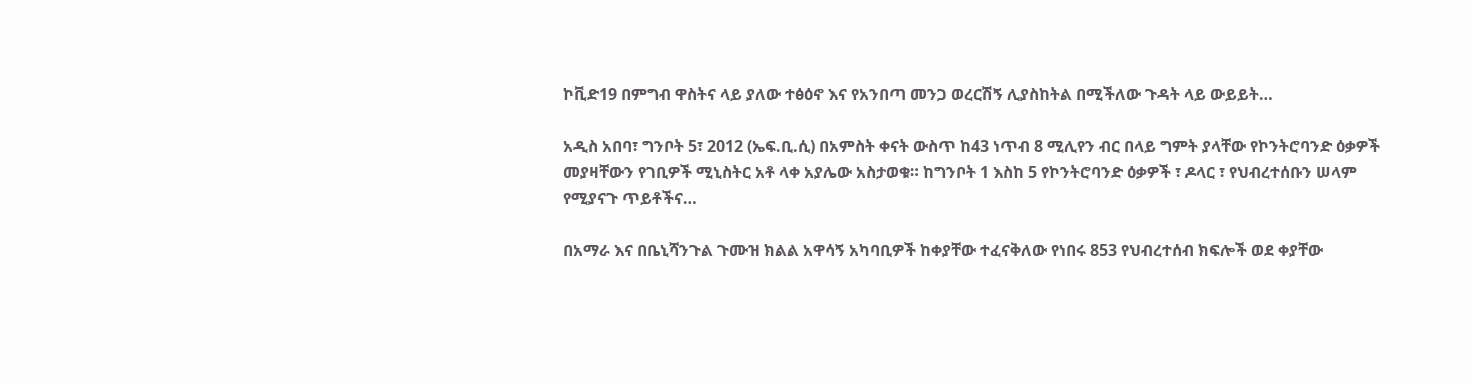ኮቪድ19 በምግብ ዋስትና ላይ ያለው ተፅዕኖ እና የአንበጣ መንጋ ወረርሽኝ ሊያስከትል በሚችለው ጉዳት ላይ ውይይት…

አዲስ አበባ፣ ግንቦት 5፣ 2012 (ኤፍ.ቢ.ሲ) በአምስት ቀናት ውስጥ ከ43 ነጥብ 8 ሚሊየን ብር በላይ ግምት ያላቸው የኮንትሮባንድ ዕቃዎች መያዛቸውን የገቢዎች ሚኒስትር አቶ ላቀ አያሌው አስታወቁ። ከግንቦት 1 እስከ 5 የኮንትሮባንድ ዕቃዎች ፣ ዶላር ፣ የህብረተሰቡን ሠላም የሚያናጉ ጥይቶችና…

በአማራ እና በቤኒሻንጉል ጉሙዝ ክልል አዋሳኝ አካባቢዎች ከቀያቸው ተፈናቅለው የነበሩ 853 የህብረተሰብ ክፍሎች ወደ ቀያቸው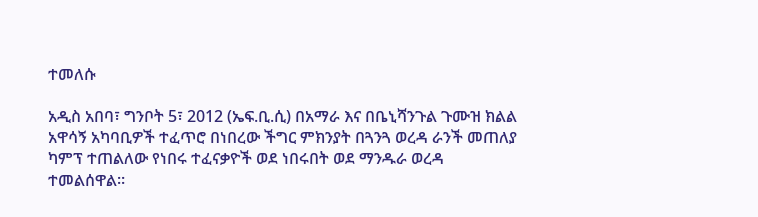ተመለሱ

አዲስ አበባ፣ ግንቦት 5፣ 2012 (ኤፍ.ቢ.ሲ) በአማራ እና በቤኒሻንጉል ጉሙዝ ክልል አዋሳኝ አካባቢዎች ተፈጥሮ በነበረው ችግር ምክንያት በጓንጓ ወረዳ ራንች መጠለያ ካምፕ ተጠልለው የነበሩ ተፈናቃዮች ወደ ነበሩበት ወደ ማንዱራ ወረዳ ተመልሰዋል።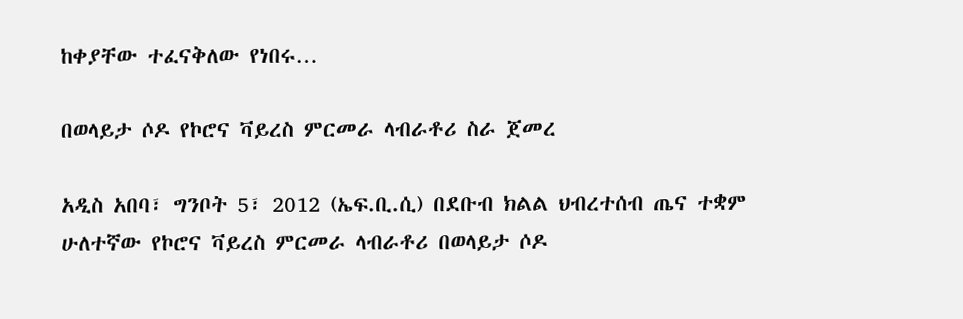ከቀያቸው ተፈናቅለው የነበሩ…

በወላይታ ሶዶ የኮሮና ቫይረስ ምርመራ ላብራቶሪ ስራ ጀመረ

አዲስ አበባ፣ ግንቦት 5፣ 2012 (ኤፍ.ቢ.ሲ) በደቡብ ክልል ህብረተሰብ ጤና ተቋም ሁለተኛው የኮሮና ቫይረስ ምርመራ ላብራቶሪ በወላይታ ሶዶ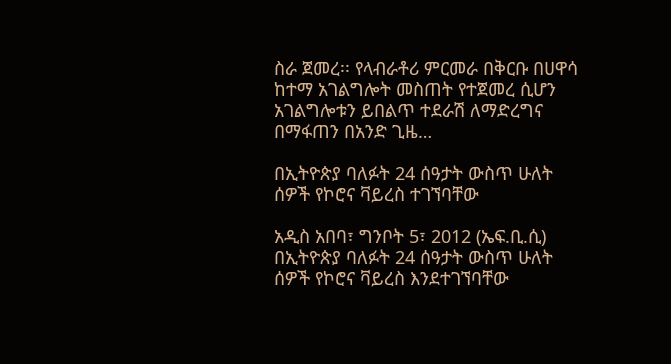ስራ ጀመረ፡፡ የላብራቶሪ ምርመራ በቅርቡ በሀዋሳ ከተማ አገልግሎት መስጠት የተጀመረ ሲሆን አገልግሎቱን ይበልጥ ተደራሽ ለማድረግና በማፋጠን በአንድ ጊዜ…

በኢትዮጵያ ባለፉት 24 ሰዓታት ውስጥ ሁለት ሰዎች የኮሮና ቫይረስ ተገኘባቸው

አዲስ አበባ፣ ግንቦት 5፣ 2012 (ኤፍ.ቢ.ሲ) በኢትዮጵያ ባለፉት 24 ሰዓታት ውስጥ ሁለት ሰዎች የኮሮና ቫይረስ እንደተገኘባቸው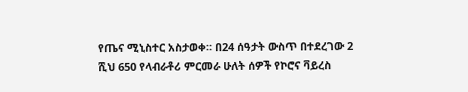የጤና ሚኒስተር አስታወቀ። በ24 ሰዓታት ውስጥ በተደረገው 2 ሺህ 650 የላብራቶሪ ምርመራ ሁለት ሰዎች የኮሮና ቫይረስ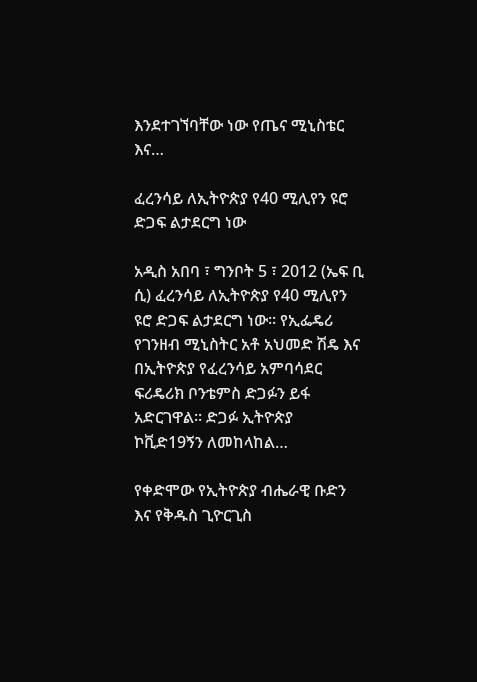እንደተገኘባቸው ነው የጤና ሚኒስቴር እና…

ፈረንሳይ ለኢትዮጵያ የ40 ሚሊየን ዩሮ ድጋፍ ልታደርግ ነው

አዲስ አበባ ፣ ግንቦት 5 ፣ 2012 (ኤፍ ቢ ሲ) ፈረንሳይ ለኢትዮጵያ የ40 ሚሊየን ዩሮ ድጋፍ ልታደርግ ነው። የኢፌዴሪ የገንዘብ ሚኒስትር አቶ አህመድ ሽዴ እና በኢትዮጵያ የፈረንሳይ አምባሳደር ፍሪዴሪክ ቦንቴምስ ድጋፉን ይፋ አድርገዋል። ድጋፉ ኢትዮጵያ ኮቪድ19ኝን ለመከላከል…

የቀድሞው የኢትዮጵያ ብሔራዊ ቡድን እና የቅዱስ ጊዮርጊስ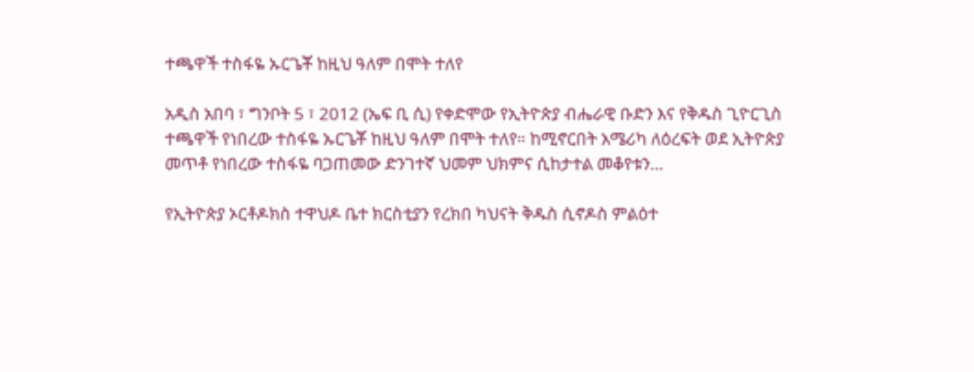ተጫዋች ተስፋዬ ኡርጌቾ ከዚህ ዓለም በሞት ተለየ

አዲስ አበባ ፣ ግንቦት 5 ፣ 2012 (ኤፍ ቢ ሲ) የቀድሞው የኢትዮጵያ ብሔራዊ ቡድን እና የቅዱስ ጊዮርጊስ ተጫዋች የነበረው ተስፋዬ ኡርጌቾ ከዚህ ዓለም በሞት ተለየ። ከሚኖርበት አሜሪካ ለዕረፍት ወደ ኢትዮጵያ መጥቶ የነበረው ተስፋዬ ባጋጠመው ድንገተኛ ህመም ህክምና ሲከታተል መቆየቱን…

የኢትዮጵያ ኦርቶዶክስ ተዋህዶ ቤተ ክርስቲያን የረክበ ካህናት ቅዱስ ሲኖዶስ ምልዕተ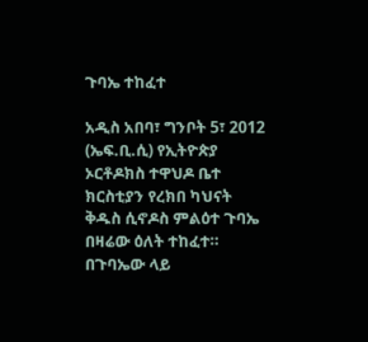ጉባኤ ተከፈተ

አዲስ አበባ፣ ግንቦት 5፣ 2012 (ኤፍ.ቢ.ሲ) የኢትዮጵያ ኦርቶዶክስ ተዋህዶ ቤተ ክርስቲያን የረክበ ካህናት ቅዱስ ሲኖዶስ ምልዕተ ጉባኤ በዛሬው ዕለት ተከፈተ። በጉባኤው ላይ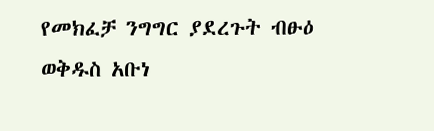የመክፈቻ ንግግር ያደረጉት ብፁዕ ወቅዱስ አቡነ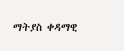ማትያስ ቀዳማዊ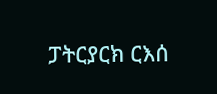ፓትርያርክ ርእሰ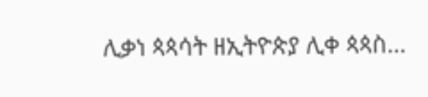ሊቃነ ጳጳሳት ዘኢትዮጵያ ሊቀ ጳጳስ…